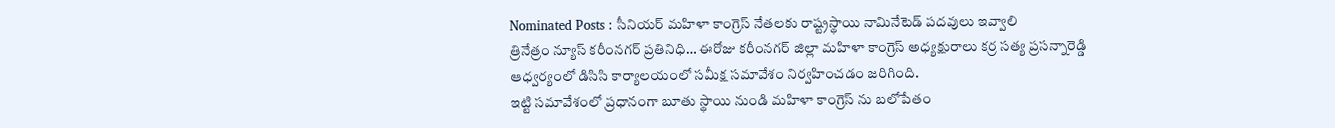Nominated Posts : సీనియర్ మహిళా కాంగ్రెస్ నేతలకు రాష్ట్రస్థాయి నామినేటెడ్ పదవులు ఇవ్వాలి
త్రినేత్రం న్యూస్ కరీంనగర్ ప్రతినిధి… ఈరోజు కరీంనగర్ జిల్లా మహిళా కాంగ్రెస్ అధ్యక్షురాలు కర్ర సత్య ప్రసన్నారెడ్డి ఆధ్వర్యంలో డిసిసి కార్యాలయంలో సమీక్ష సమావేశం నిర్వహించడం జరిగింది.
ఇట్టి సమావేశంలో ప్రధానంగా బూతు స్థాయి నుండి మహిళా కాంగ్రెస్ ను బలోపేతం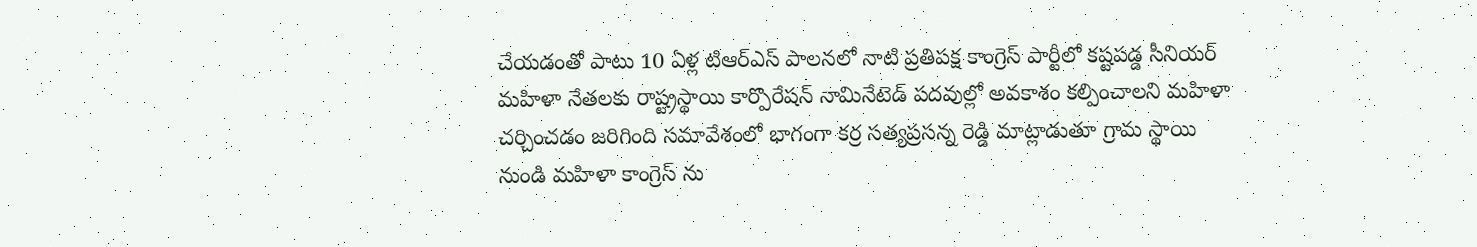చేయడంతో పాటు 10 ఏళ్ల టిఆర్ఎస్ పాలనలో నాటి ప్రతిపక్ష కాంగ్రెస్ పార్టీలో కష్టపడ్డ సీనియర్ మహిళా నేతలకు రాష్ట్రస్థాయి కార్పొరేషన్ నామినేటెడ్ పదవుల్లో అవకాశం కల్పించాలని మహిళా చర్చించడం జరిగింది సమావేశంలో భాగంగా కర్ర సత్యప్రసన్న రెడ్డి మాట్లాడుతూ గ్రామ స్థాయి నుండి మహిళా కాంగ్రెస్ ను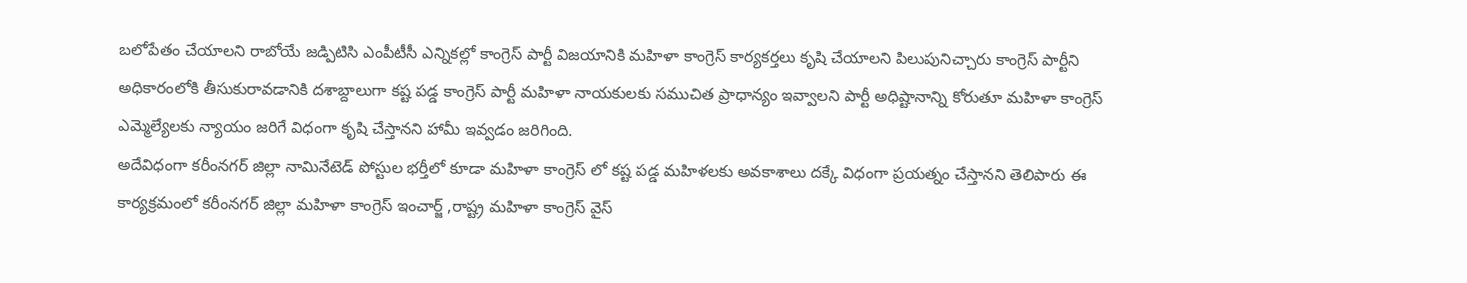బలోపేతం చేయాలని రాబోయే జడ్పిటిసి ఎంపీటీసీ ఎన్నికల్లో కాంగ్రెస్ పార్టీ విజయానికి మహిళా కాంగ్రెస్ కార్యకర్తలు కృషి చేయాలని పిలుపునిచ్చారు కాంగ్రెస్ పార్టీని అధికారంలోకి తీసుకురావడానికి దశాబ్దాలుగా కష్ట పడ్డ కాంగ్రెస్ పార్టీ మహిళా నాయకులకు సముచిత ప్రాధాన్యం ఇవ్వాలని పార్టీ అధిష్టానాన్ని కోరుతూ మహిళా కాంగ్రెస్ ఎమ్మెల్యేలకు న్యాయం జరిగే విధంగా కృషి చేస్తానని హామీ ఇవ్వడం జరిగింది.
అదేవిధంగా కరీంనగర్ జిల్లా నామినేటెడ్ పోస్టుల భర్తీలో కూడా మహిళా కాంగ్రెస్ లో కష్ట పడ్డ మహిళలకు అవకాశాలు దక్కే విధంగా ప్రయత్నం చేస్తానని తెలిపారు ఈ కార్యక్రమంలో కరీంనగర్ జిల్లా మహిళా కాంగ్రెస్ ఇంచార్జ్ ,రాష్ట్ర మహిళా కాంగ్రెస్ వైస్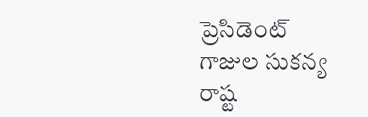ప్రెసిడెంట్ గాజుల సుకన్య రాష్ట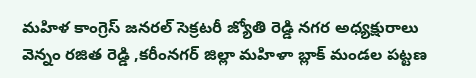మహిళ కాంగ్రెస్ జనరల్ సెక్రటరీ జ్యోతి రెడ్డి నగర అధ్యక్షురాలు వెన్నం రజిత రెడ్డి ,కరీంనగర్ జిల్లా మహిళా బ్లాక్ మండల పట్టణ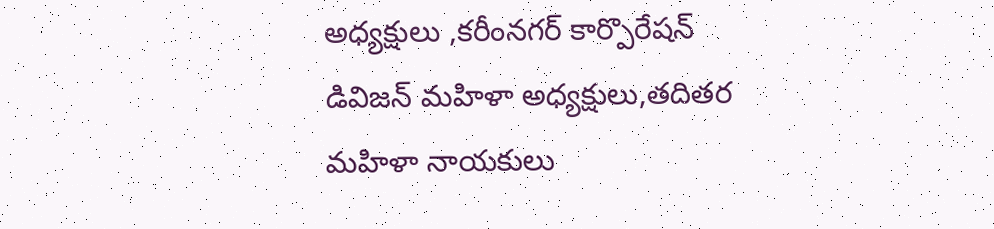అధ్యక్షులు ,కరీంనగర్ కార్పొరేషన్ డివిజన్ మహిళా అధ్యక్షులు,తదితర మహిళా నాయకులు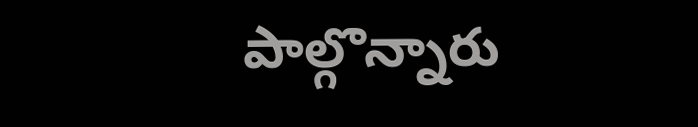పాల్గొన్నారు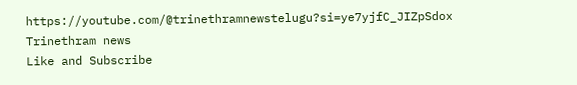https://youtube.com/@trinethramnewstelugu?si=ye7yjfC_JIZpSdox
Trinethram news
Like and Subscribe